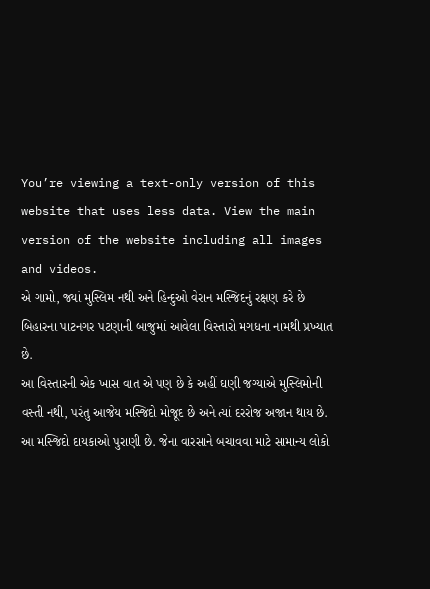You’re viewing a text-only version of this website that uses less data. View the main version of the website including all images and videos.
એ ગામો, જ્યાં મુસ્લિમ નથી અને હિન્દુઓ વેરાન મસ્જિદનું રક્ષણ કરે છે
બિહારના પાટનગર પટણાની બાજુમાં આવેલા વિસ્તારો મગધના નામથી પ્રખ્યાત છે.
આ વિસ્તારની એક ખાસ વાત એ પણ છે કે અહીં ઘણી જગ્યાએ મુસ્લિમોની વસ્તી નથી, પરંતુ આજેય મસ્જિદો મોજૂદ છે અને ત્યાં દરરોજ અજાન થાય છે.
આ મસ્જિદો દાયકાઓ પુરાણી છે. જેના વારસાને બચાવવા માટે સામાન્ય લોકો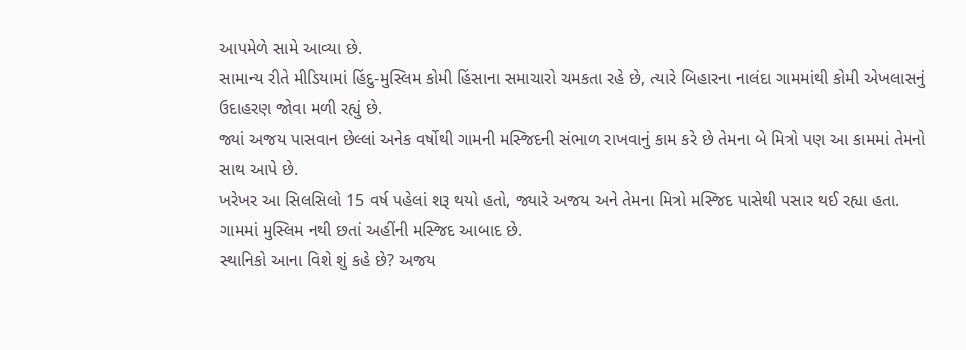આપમેળે સામે આવ્યા છે.
સામાન્ય રીતે મીડિયામાં હિંદુ-મુસ્લિમ કોમી હિંસાના સમાચારો ચમકતા રહે છે, ત્યારે બિહારના નાલંદા ગામમાંથી કોમી એખલાસનું ઉદાહરણ જોવા મળી રહ્યું છે.
જ્યાં અજય પાસવાન છેલ્લાં અનેક વર્ષોથી ગામની મસ્જિદની સંભાળ રાખવાનું કામ કરે છે તેમના બે મિત્રો પણ આ કામમાં તેમનો સાથ આપે છે.
ખરેખર આ સિલસિલો 15 વર્ષ પહેલાં શરૂ થયો હતો, જ્યારે અજય અને તેમના મિત્રો મસ્જિદ પાસેથી પસાર થઈ રહ્યા હતા.
ગામમાં મુસ્લિમ નથી છતાં અહીંની મસ્જિદ આબાદ છે.
સ્થાનિકો આના વિશે શું કહે છે? અજય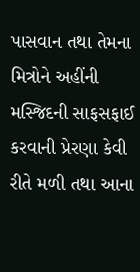પાસવાન તથા તેમના મિત્રોને અહીંની મસ્જિદની સાફસફાઈ કરવાની પ્રેરણા કેવી રીતે મળી તથા આના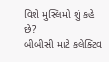વિશે મુસ્લિમો શું કહે છે?
બીબીસી માટે કલેક્ટિવ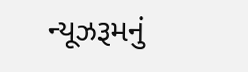ન્યૂઝરૂમનું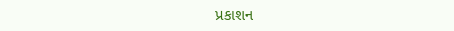પ્રકાશન